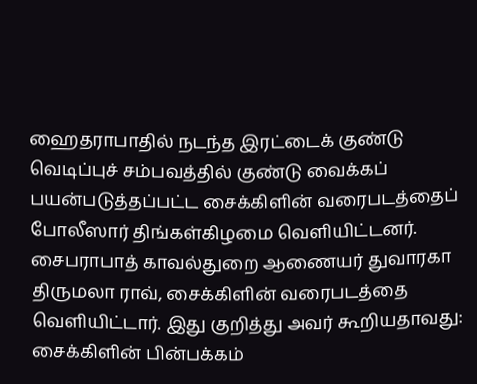ஹைதராபாதில் நடந்த இரட்டைக் குண்டு வெடிப்புச் சம்பவத்தில் குண்டு வைக்கப் பயன்படுத்தப்பட்ட சைக்கிளின் வரைபடத்தைப் போலீஸார் திங்கள்கிழமை வெளியிட்டனர்.
சைபராபாத் காவல்துறை ஆணையர் துவாரகா திருமலா ராவ், சைக்கிளின் வரைபடத்தை வெளியிட்டார். இது குறித்து அவர் கூறியதாவது: சைக்கிளின் பின்பக்கம்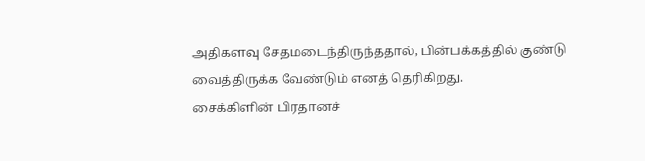அதிகளவு சேதமடைந்திருந்ததால், பின்பக்கத்தில் குண்டு வைத்திருக்க வேண்டும் எனத் தெரிகிறது.
சைக்கிளின் பிரதானச்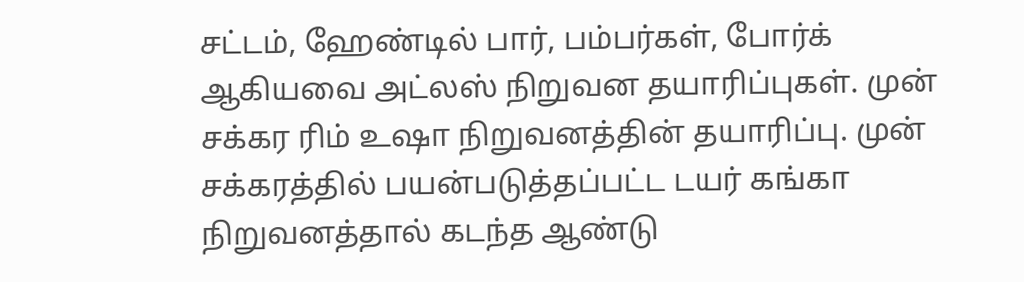சட்டம், ஹேண்டில் பார், பம்பர்கள், போர்க் ஆகியவை அட்லஸ் நிறுவன தயாரிப்புகள். முன் சக்கர ரிம் உஷா நிறுவனத்தின் தயாரிப்பு. முன் சக்கரத்தில் பயன்படுத்தப்பட்ட டயர் கங்கா நிறுவனத்தால் கடந்த ஆண்டு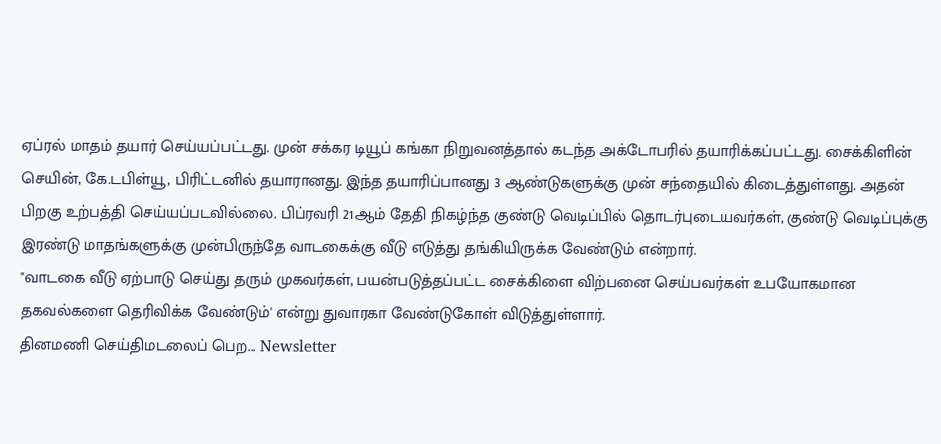ஏப்ரல் மாதம் தயார் செய்யப்பட்டது. முன் சக்கர டியூப் கங்கா நிறுவனத்தால் கடந்த அக்டோபரில் தயாரிக்கப்பட்டது. சைக்கிளின் செயின், கே.டபிள்யூ, பிரிட்டனில் தயாரானது. இந்த தயாரிப்பானது 3 ஆண்டுகளுக்கு முன் சந்தையில் கிடைத்துள்ளது. அதன் பிறகு உற்பத்தி செய்யப்படவில்லை. பிப்ரவரி 21ஆம் தேதி நிகழ்ந்த குண்டு வெடிப்பில் தொடர்புடையவர்கள், குண்டு வெடிப்புக்கு இரண்டு மாதங்களுக்கு முன்பிருந்தே வாடகைக்கு வீடு எடுத்து தங்கியிருக்க வேண்டும் என்றார்.
"வாடகை வீடு ஏற்பாடு செய்து தரும் முகவர்கள், பயன்படுத்தப்பட்ட சைக்கிளை விற்பனை செய்பவர்கள் உபயோகமான தகவல்களை தெரிவிக்க வேண்டும்' என்று துவாரகா வேண்டுகோள் விடுத்துள்ளார்.
தினமணி செய்திமடலைப் பெற... Newsletter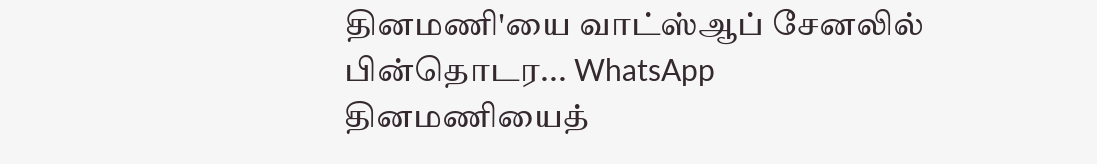தினமணி'யை வாட்ஸ்ஆப் சேனலில் பின்தொடர... WhatsApp
தினமணியைத்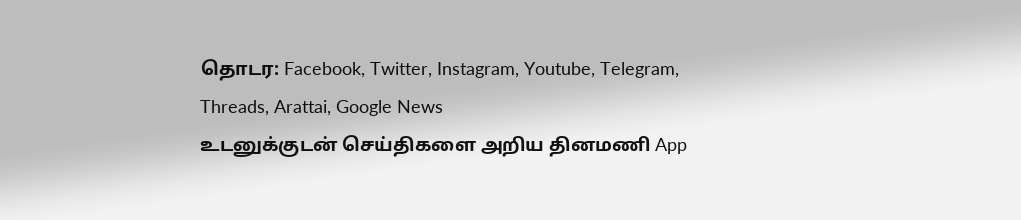தொடர: Facebook, Twitter, Instagram, Youtube, Telegram, Threads, Arattai, Google News
உடனுக்குடன் செய்திகளை அறிய தினமணி App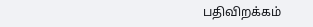பதிவிறக்கம்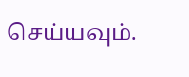செய்யவும்.